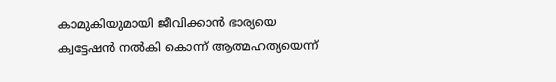കാമുകിയുമായി ജീവിക്കാൻ ഭാര്യയെ ക്വട്ടേഷൻ നൽകി കൊന്ന് ആത്മഹത്യയെന്ന്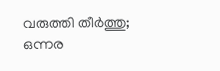വരുത്തി തീർത്തു; ഒന്നര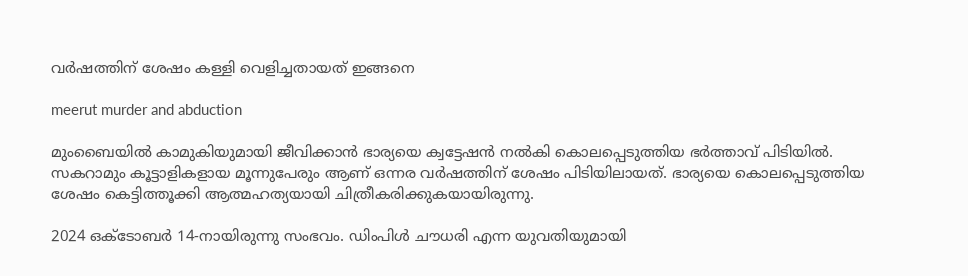വർഷത്തിന് ശേഷം കള്ളി വെളിച്ചതായത് ഇങ്ങനെ

meerut murder and abduction

മുംബൈയിൽ കാമുകിയുമായി ജീവിക്കാൻ ഭാര്യയെ ക്വട്ടേഷൻ നൽകി കൊലപ്പെടുത്തിയ ഭർത്താവ് പിടിയിൽ. സകറാമും കൂട്ടാളികളായ മൂന്നുപേരും ആണ് ഒന്നര വർഷത്തിന് ശേഷം പിടിയിലായത്. ഭാര്യയെ കൊലപ്പെടുത്തിയ ശേഷം കെട്ടിത്തൂക്കി ആത്മഹത്യയായി ചിത്രീകരിക്കുകയായിരുന്നു.

2024 ഒക്ടോബർ 14-നായിരുന്നു സംഭവം. ഡിംപിൾ ചൗധരി എന്ന യുവതിയുമായി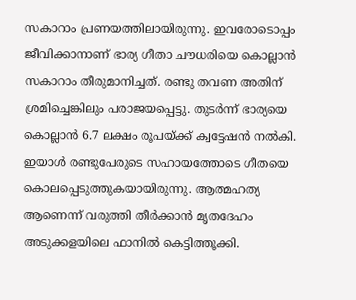സകാറാം പ്രണയത്തിലായിരുന്നു. ഇവരോടൊപ്പം ജീവിക്കാനാണ് ഭാര്യ ഗീതാ ചൗധരിയെ കൊല്ലാൻ സകാറാം തീരുമാനിച്ചത്. രണ്ടു തവണ അതിന് ശ്രമിച്ചെങ്കിലും പരാജയപ്പെട്ടു. തുടർന്ന് ഭാര്യയെ കൊല്ലാൻ 6.7 ലക്ഷം രൂപയ്ക്ക് ക്വട്ടേഷൻ നൽകി. ഇയാൾ രണ്ടുപേരുടെ സഹായത്തോടെ ഗീതയെ കൊലപ്പെടുത്തുകയായിരുന്നു. ആത്മഹത്യ ആണെന്ന് വരുത്തി തീർക്കാൻ മൃതദേഹം അടുക്കളയിലെ ഫാനിൽ കെട്ടിത്തൂക്കി.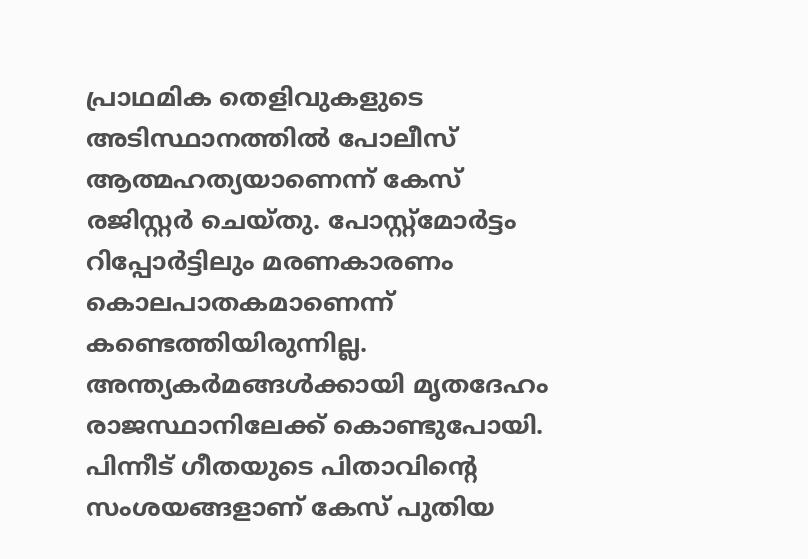പ്രാഥമിക തെളിവുകളുടെ അടിസ്ഥാനത്തിൽ പോലീസ് ആത്മഹത്യയാണെന്ന് കേസ് രജിസ്റ്റർ ചെയ്തു. പോസ്റ്റ്‌മോർട്ടം റിപ്പോർട്ടിലും മരണകാരണം കൊലപാതകമാണെന്ന് കണ്ടെത്തിയിരുന്നില്ല. അന്ത്യകർമങ്ങൾക്കായി മൃതദേഹം രാജസ്ഥാനിലേക്ക് കൊണ്ടുപോയി. പിന്നീട് ഗീതയുടെ പിതാവിന്റെ സംശയങ്ങളാണ് കേസ് പുതിയ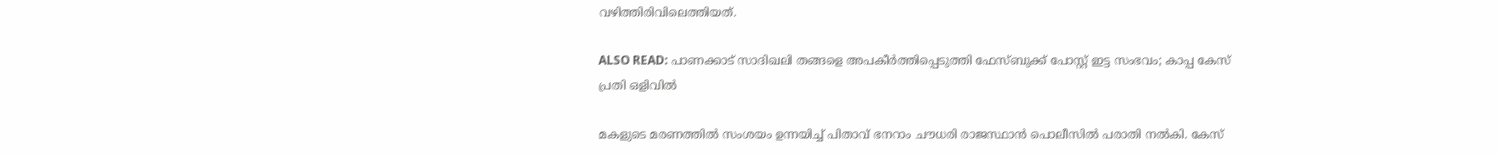വഴിത്തിരിവിലെത്തിയത്.

ALSO READ: പാണക്കാട് സാദിഖലി തങ്ങളെ അപകീർത്തിപ്പെടുത്തി ഫേസ്ബുക്ക് പോസ്റ്റ് ഇട്ട സംഭവം; കാപ്പ കേസ് പ്രതി ഒളിവിൽ

മകളുടെ മരണത്തിൽ സംശയം ഉന്നയിച്ച് പിതാവ് ഭനറാം ചൗധരി രാജസ്ഥാൻ പൊലീസിൽ പരാതി നൽകി. കേസ്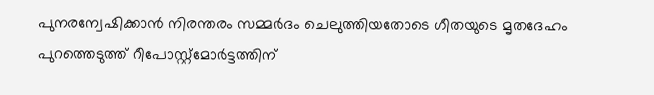പുനരന്വേഷിക്കാൻ നിരന്തരം സമ്മർദം ചെലുത്തിയതോടെ ഗീതയുടെ മൃതദേഹം പുറത്തെടുത്ത് റീപോസ്റ്റ്‌മോർട്ടത്തിന്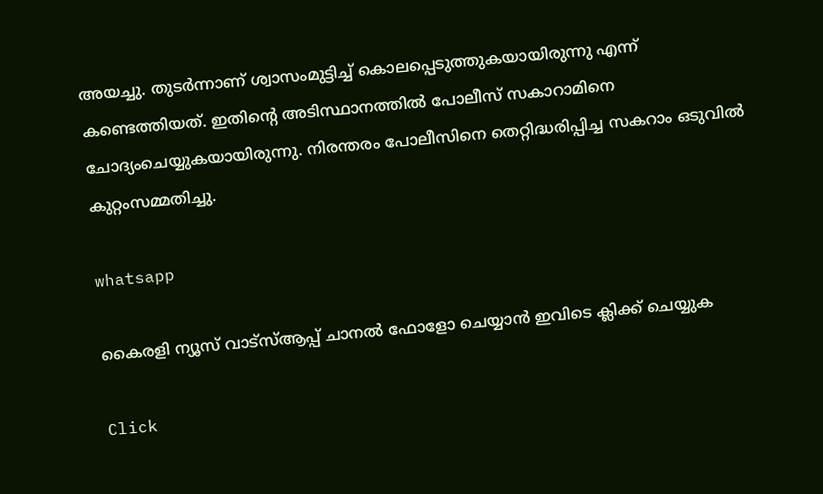അയച്ചു. തുടർന്നാണ് ശ്വാസംമുട്ടിച്ച് കൊലപ്പെടുത്തുകയായിരുന്നു എന്ന് കണ്ടെത്തിയത്. ഇതിന്റെ അടിസ്ഥാനത്തിൽ പോലീസ് സകാറാമിനെ ചോദ്യംചെയ്യുകയായിരുന്നു. നിരന്തരം പോലീസിനെ തെറ്റിദ്ധരിപ്പിച്ച സകറാം ഒടുവിൽ കുറ്റംസമ്മതിച്ചു.

whatsapp

കൈരളി ന്യൂസ് വാട്‌സ്ആപ്പ് ചാനല്‍ ഫോളോ ചെയ്യാന്‍ ഇവിടെ ക്ലിക്ക് ചെയ്യുക

Click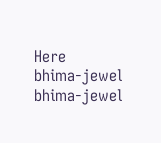Here
bhima-jewel
bhima-jewel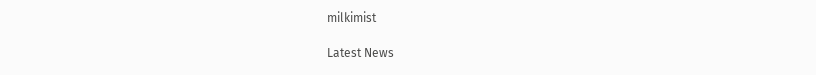milkimist

Latest News